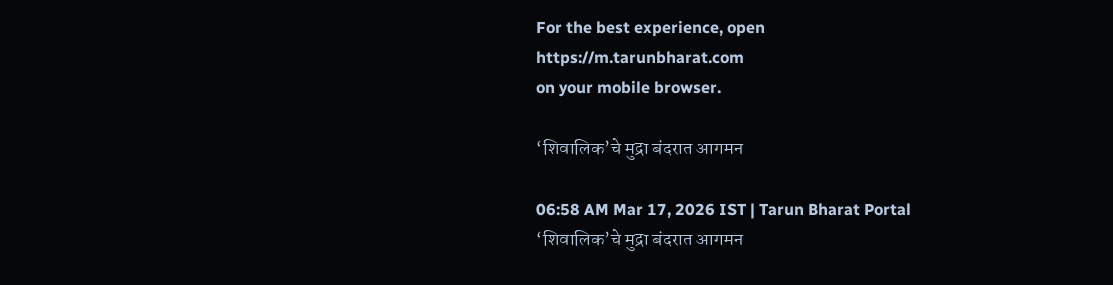For the best experience, open
https://m.tarunbharat.com
on your mobile browser.

‘शिवालिक’चे मुद्रा बंदरात आगमन

06:58 AM Mar 17, 2026 IST | Tarun Bharat Portal
‘शिवालिक’चे मुद्रा बंदरात आगमन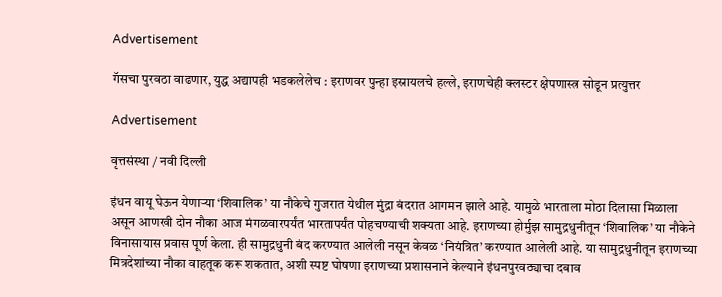Advertisement

गॅसचा पुरवठा वाढणार, युद्ध अद्यापही भडकलेलेच : इराणवर पुन्हा इस्रायलचे हल्ले, इराणचेही क्लस्टर क्षेपणास्त्र सोडून प्रत्युत्तर

Advertisement

वृत्तसंस्था / नवी दिल्ली

इंधन वायू घेऊन येणाऱ्या ‘शिवालिक’ या नौकेचे गुजरात येथील मुंद्रा बंदरात आगमन झाले आहे. यामुळे भारताला मोठा दिलासा मिळाला असून आणखी दोन नौका आज मंगळवारपर्यंत भारतापर्यंत पोहचण्याची शक्यता आहे. इराणच्या होर्मुझ सामुद्रधुनीतून ‘शिवालिक’ या नौकेने विनासायास प्रवास पूर्ण केला. ही सामुद्रधुनी बंद करण्यात आलेली नसून केवळ ‘नियंत्रित’ करण्यात आलेली आहे. या सामुद्रधुनीतून इराणच्या मित्रदेशांच्या नौका वाहतूक करू शकतात, अशी स्पष्ट घोषणा इराणच्या प्रशासनाने केल्याने इंधनपुरवठ्याचा दबाव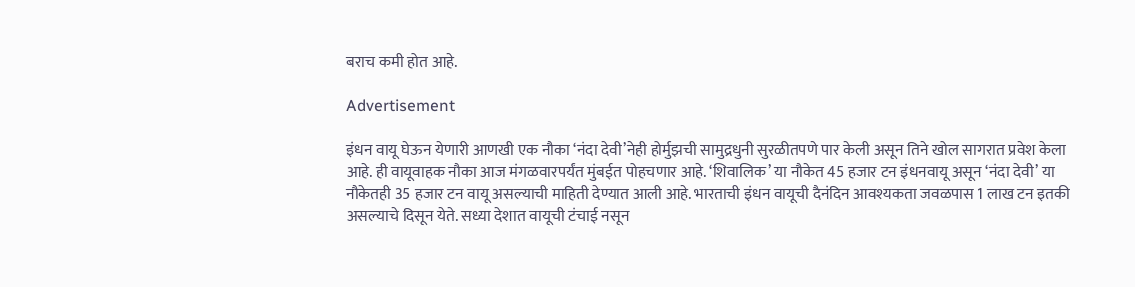बराच कमी होत आहे.

Advertisement

इंधन वायू घेऊन येणारी आणखी एक नौका ‘नंदा देवी’नेही होर्मुझची सामुद्रधुनी सुरळीतपणे पार केली असून तिने खोल सागरात प्रवेश केला आहे. ही वायूवाहक नौका आज मंगळवारपर्यंत मुंबईत पोहचणार आहे. ‘शिवालिक’ या नौकेत 45 हजार टन इंधनवायू असून ‘नंदा देवी’ या नौकेतही 35 हजार टन वायू असल्याची माहिती देण्यात आली आहे. भारताची इंधन वायूची दैनंदिन आवश्यकता जवळपास 1 लाख टन इतकी असल्याचे दिसून येते. सध्या देशात वायूची टंचाई नसून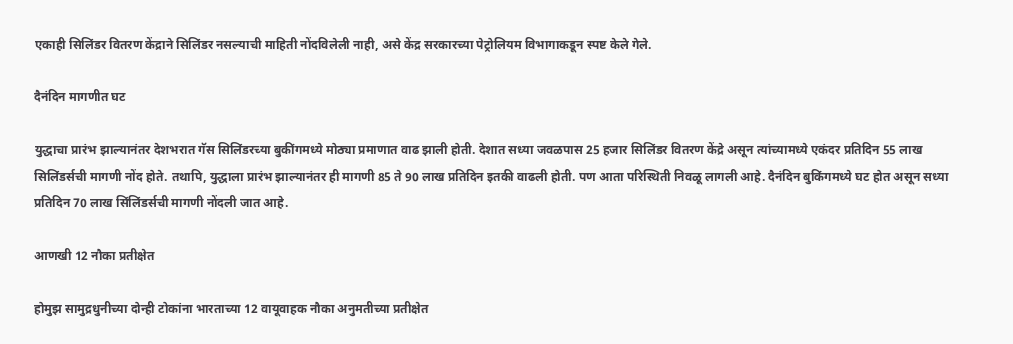एकाही सिलिंडर वितरण केंद्राने सिलिंडर नसल्याची माहिती नोंदविलेली नाही, असे केंद्र सरकारच्या पेट्रोलियम विभागाकडून स्पष्ट केले गेले.

दैनंदिन मागणीत घट

युद्धाचा प्रारंभ झाल्यानंतर देशभरात गॅस सिलिंडरच्या बुकींगमध्ये मोठ्या प्रमाणात वाढ झाली होती. देशात सध्या जवळपास 25 हजार सिलिंडर वितरण केंद्रे असून त्यांच्यामध्ये एकंदर प्रतिदिन 55 लाख सिलिंडर्सची मागणी नोंद होते. तथापि, युद्धाला प्रारंभ झाल्यानंतर ही मागणी 85 ते 90 लाख प्रतिदिन इतकी वाढली होती. पण आता परिस्थिती निवळू लागली आहे. दैनंदिन बुकिंगमध्ये घट होत असून सध्या प्रतिदिन 70 लाख सिंलिंडर्सची मागणी नोंदली जात आहे.

आणखी 12 नौका प्रतीक्षेत

होमुझ सामुद्रधुनीच्या दोन्ही टोकांना भारताच्या 12 वायूवाहक नौका अनुमतीच्या प्रतीक्षेत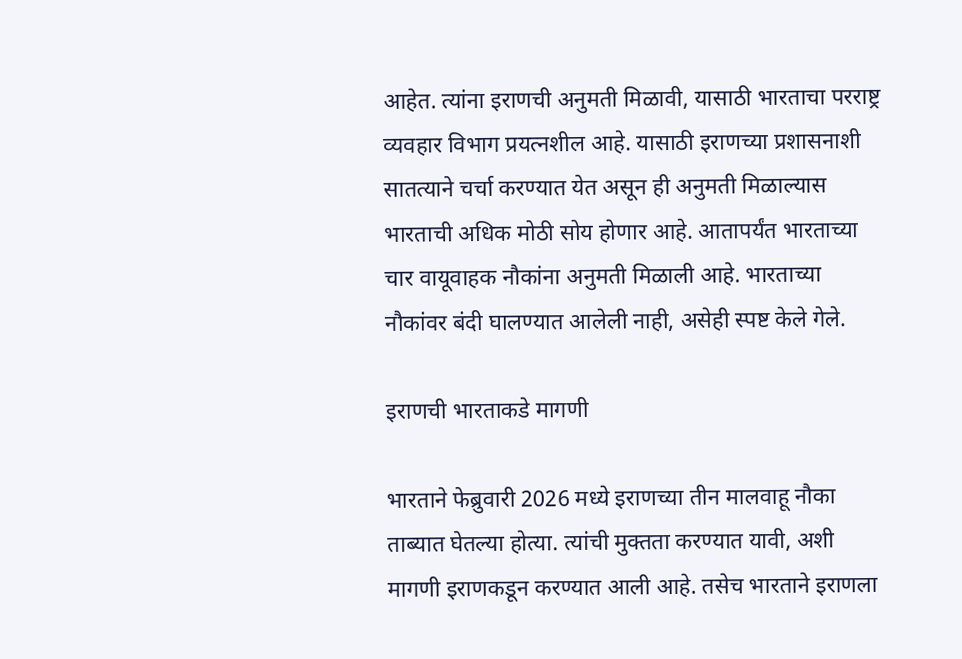आहेत. त्यांना इराणची अनुमती मिळावी, यासाठी भारताचा परराष्ट्र व्यवहार विभाग प्रयत्नशील आहे. यासाठी इराणच्या प्रशासनाशी सातत्याने चर्चा करण्यात येत असून ही अनुमती मिळाल्यास भारताची अधिक मोठी सोय होणार आहे. आतापर्यंत भारताच्या चार वायूवाहक नौकांना अनुमती मिळाली आहे. भारताच्या नौकांवर बंदी घालण्यात आलेली नाही, असेही स्पष्ट केले गेले.

इराणची भारताकडे मागणी

भारताने फेब्रुवारी 2026 मध्ये इराणच्या तीन मालवाहू नौका ताब्यात घेतल्या होत्या. त्यांची मुक्तता करण्यात यावी, अशी मागणी इराणकडून करण्यात आली आहे. तसेच भारताने इराणला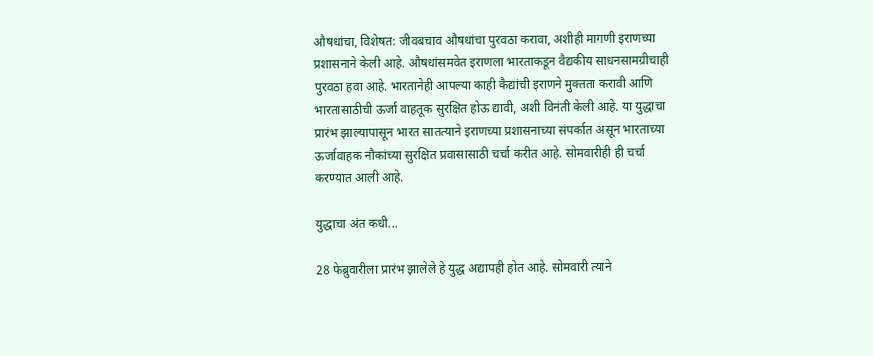औषधांचा, विशेषत: जीवबचाव औषधांचा पुरवठा करावा, अशीही मागणी इराणच्या प्रशासनाने केली आहे. औषधांसमवेत इराणला भारताकडून वैद्यकीय साधनसामग्रीचाही पुरवठा हवा आहे. भारतानेही आपल्या काही कैद्यांची इराणने मुक्तता करावी आणि भारतासाठीची ऊर्जा वाहतूक सुरक्षित होऊ द्यावी, अशी विनंती केली आहे. या युद्धाचा प्रारंभ झाल्यापासून भारत सातत्याने इराणच्या प्रशासनाच्या संपर्कात असून भारताच्या ऊर्जावाहक नौकांच्या सुरक्षित प्रवासासाठी चर्चा करीत आहे. सोमवारीही ही चर्चा करण्यात आली आहे.

युद्धाचा अंत कधी...

28 फेब्रुवारीला प्रारंभ झालेले हे युद्ध अद्यापही होत आहे. सोमवारी त्याने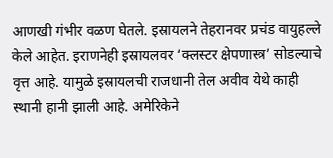आणखी गंभीर वळण घेतले. इस्रायलने तेहरानवर प्रचंड वायुहल्ले केले आहेत. इराणनेही इस्रायलवर ‘क्लस्टर क्षेपणास्त्र’ सोडल्याचे वृत्त आहे. यामुळे इस्रायलची राजधानी तेल अवीव येथे काही स्थानी हानी झाली आहे. अमेरिकेने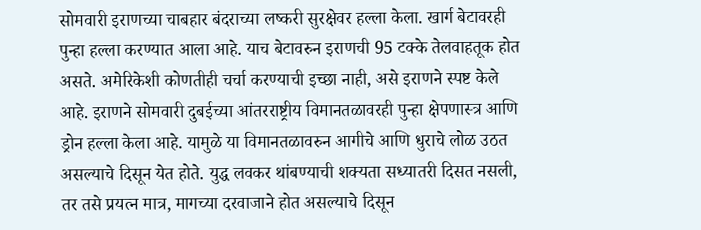सोमवारी इराणच्या चाबहार बंदराच्या लष्करी सुरक्षेवर हल्ला केला. खार्ग बेटावरही पुन्हा हल्ला करण्यात आला आहे. याच बेटावरुन इराणची 95 टक्के तेलवाहतूक होत असते. अमेरिकेशी कोणतीही चर्चा करण्याची इच्छा नाही, असे इराणने स्पष्ट केले आहे. इराणने सोमवारी दुबईच्या आंतरराष्ट्रीय विमानतळावरही पुन्हा क्षेपणास्त्र आणि ड्रोन हल्ला केला आहे. यामुळे या विमानतळावरुन आगीचे आणि धुराचे लोळ उठत असल्याचे दिसून येत होते. युद्ध लवकर थांबण्याची शक्यता सध्यातरी दिसत नसली, तर तसे प्रयत्न मात्र, मागच्या दरवाजाने होत असल्याचे दिसून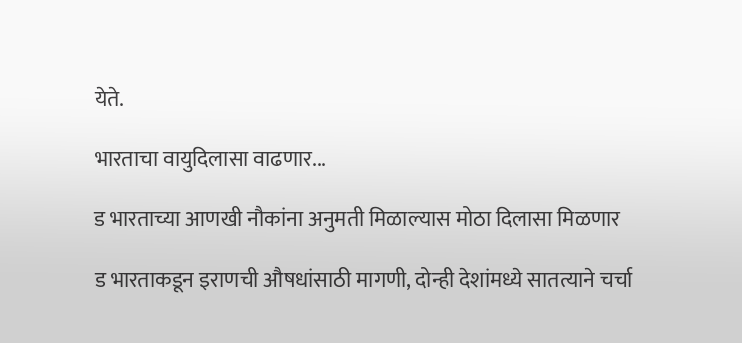येते.

भारताचा वायुदिलासा वाढणार...

ड भारताच्या आणखी नौकांना अनुमती मिळाल्यास मोठा दिलासा मिळणार

ड भारताकडून इराणची औषधांसाठी मागणी, दोन्ही देशांमध्ये सातत्याने चर्चा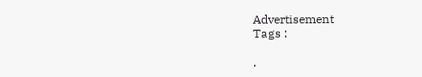Advertisement
Tags :

.